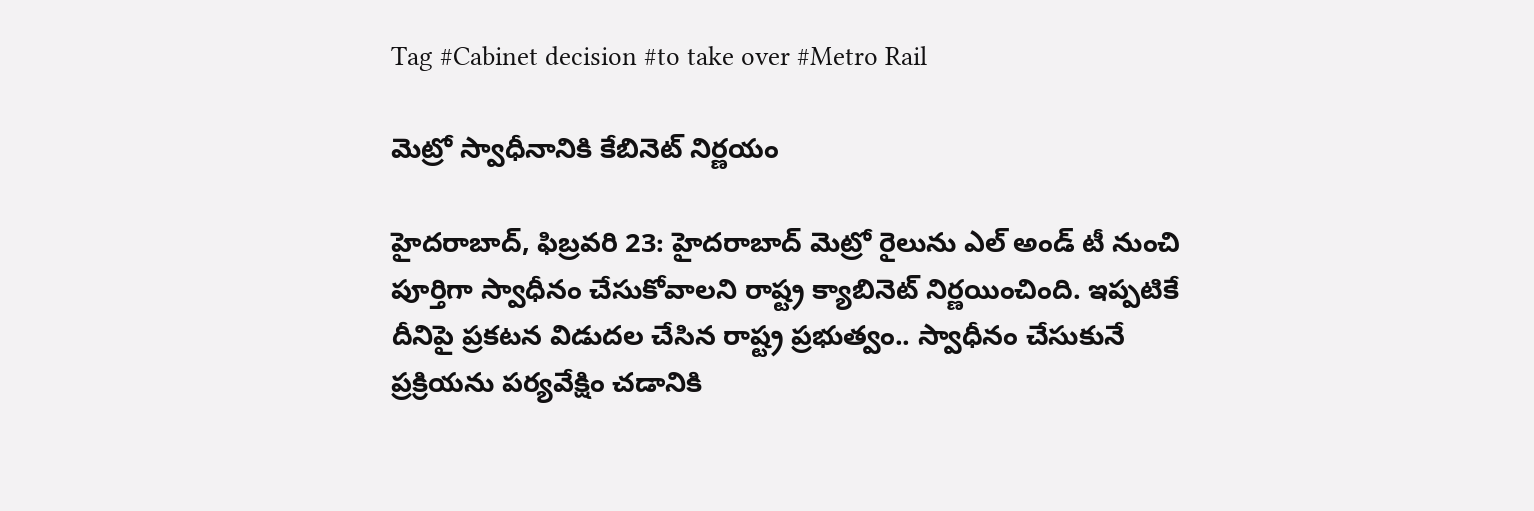Tag #Cabinet decision #to take over #Metro Rail

మెట్రో స్వాధీనానికి కేబినెట్ నిర్ణయం

హైదరాబాద్, ఫిబ్రవరి 23: హైదరాబాద్ మెట్రో రైలును ఎల్ అండ్ టీ నుంచి పూర్తిగా స్వాధీనం చేసుకోవాలని రాష్ట్ర క్యాబినెట్ నిర్ణయించింది. ఇప్పటికే దీనిపై ప్రకటన విడుదల చేసిన రాష్ట్ర ప్రభుత్వం.. స్వాధీనం చేసుకునే ప్రక్రియను పర్యవేక్షిం చడానికి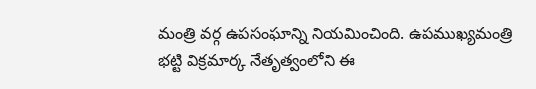మంత్రి వర్గ ఉపసంఘాన్ని నియమించింది. ఉపముఖ్యమంత్రి భట్టి విక్రమార్క నేతృత్వంలోని ఈ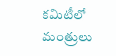కమిటీలో మంత్రులు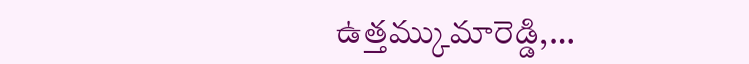ఉత్తమ్కుమారెడ్డి,…